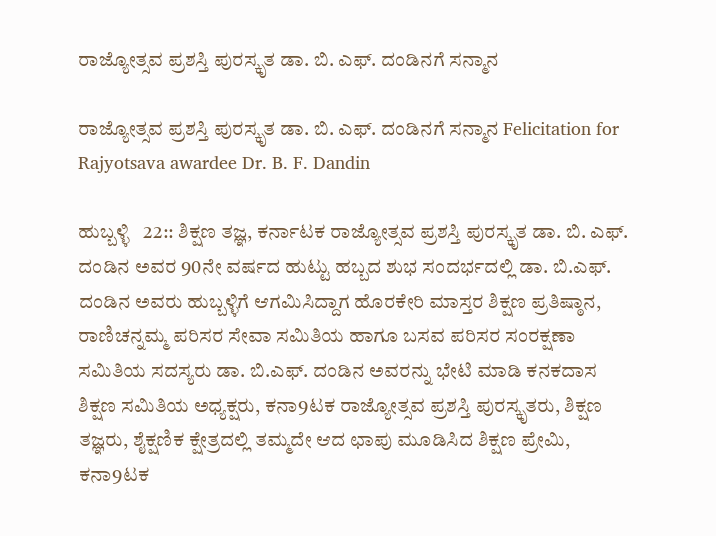ರಾಜ್ಯೋತ್ಸವ ಪ್ರಶಸ್ತಿ ಪುರಸ್ಕೃತ ಡಾ. ಬಿ. ಎಫ್‌. ದಂಡಿನಗೆ ಸನ್ಮಾನ

ರಾಜ್ಯೋತ್ಸವ ಪ್ರಶಸ್ತಿ ಪುರಸ್ಕೃತ ಡಾ. ಬಿ. ಎಫ್‌. ದಂಡಿನಗೆ ಸನ್ಮಾನ Felicitation for Rajyotsava awardee Dr. B. F. Dandin

ಹುಬ್ಬಳ್ಳಿ   22:: ಶಿಕ್ಷಣ ತಜ್ಞ, ಕರ್ನಾಟಕ ರಾಜ್ಯೋತ್ಸವ ಪ್ರಶಸ್ತಿ ಪುರಸ್ಕೃತ ಡಾ. ಬಿ. ಎಫ್‌. ದಂಡಿನ ಅವರ 90ನೇ ವರ್ಷದ ಹುಟ್ಟು ಹಬ್ಬದ ಶುಭ ಸಂದರ್ಭದಲ್ಲಿ ಡಾ. ಬಿ.ಎಫ್‌. ದಂಡಿನ ಅವರು ಹುಬ್ಬಳ್ಳಿಗೆ ಆಗಮಿಸಿದ್ದಾಗ ಹೊರಕೇರಿ ಮಾಸ್ತರ ಶಿಕ್ಷಣ ಪ್ರತಿಷ್ಠಾನ,  ರಾಣಿಚನ್ನಮ್ಮ ಪರಿಸರ ಸೇವಾ ಸಮಿತಿಯ ಹಾಗೂ ಬಸವ ಪರಿಸರ ಸಂರಕ್ಷಣಾ ಸಮಿತಿಯ ಸದಸ್ಯರು ಡಾ. ಬಿ.ಎಫ್‌. ದಂಡಿನ ಅವರನ್ನು ಭೇಟಿ ಮಾಡಿ ಕನಕದಾಸ ಶಿಕ್ಷಣ ಸಮಿತಿಯ ಅಧ್ಯಕ್ಷರು, ಕನಾ9ಟಕ ರಾಜ್ಯೋತ್ಸವ ಪ್ರಶಸ್ತಿ ಪುರಸ್ಕೃತರು, ಶಿಕ್ಷಣ ತಜ್ಞರು, ಶೈಕ್ಷಣಿಕ ಕ್ಷೇತ್ರದಲ್ಲಿ ತಮ್ಮದೇ ಆದ ಛಾಪು ಮೂಡಿಸಿದ ಶಿಕ್ಷಣ ಪ್ರೇಮಿ, ಕನಾ9ಟಕ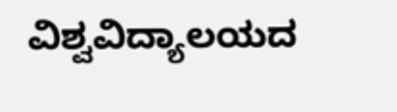ವಿಶ್ವವಿದ್ಯಾಲಯದ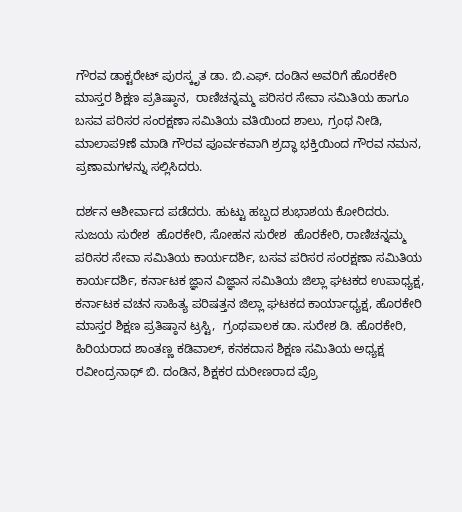ಗೌರವ ಡಾಕ್ಟರೇಟ್ ಪುರಸ್ಕೃತ ಡಾ. ಬಿ.ಎಫ್‌. ದಂಡಿನ ಅವರಿಗೆ ಹೊರಕೇರಿ ಮಾಸ್ತರ ಶಿಕ್ಷಣ ಪ್ರತಿಷ್ಠಾನ,  ರಾಣಿಚನ್ನಮ್ಮ ಪರಿಸರ ಸೇವಾ ಸಮಿತಿಯ ಹಾಗೂ ಬಸವ ಪರಿಸರ ಸಂರಕ್ಷಣಾ ಸಮಿತಿಯ ವತಿಯಿಂದ ಶಾಲು, ಗ್ರಂಥ ನೀಡಿ, ಮಾಲಾಪ9ಣೆ ಮಾಡಿ ಗೌರವ ಪೂರ್ವಕವಾಗಿ ಶ್ರದ್ಧಾ ಭಕ್ತಿಯಿಂದ ಗೌರವ ನಮನ, ಪ್ರಣಾಮಗಳನ್ನು ಸಲ್ಲಿಸಿದರು.

ದರ್ಶನ ಆಶೀರ್ವಾದ ಪಡೆದರು. ಹುಟ್ಟು ಹಬ್ಬದ ಶುಭಾಶಯ ಕೋರಿದರು. ಸುಜಯ ಸುರೇಶ  ಹೊರಕೇರಿ, ಸೋಹನ ಸುರೇಶ  ಹೊರಕೇರಿ, ರಾಣಿಚನ್ನಮ್ಮ ಪರಿಸರ ಸೇವಾ ಸಮಿತಿಯ ಕಾರ್ಯದರ್ಶಿ, ಬಸವ ಪರಿಸರ ಸಂರಕ್ಷಣಾ ಸಮಿತಿಯ ಕಾರ್ಯದರ್ಶಿ, ಕರ್ನಾಟಕ ಜ್ಞಾನ ವಿಜ್ಞಾನ ಸಮಿತಿಯ ಜಿಲ್ಲಾ ಘಟಕದ ಉಪಾಧ್ಯಕ್ಷ, ಕರ್ನಾಟಕ ವಚನ ಸಾಹಿತ್ಯ ಪರಿಷತ್ತನ ಜಿಲ್ಲಾ ಘಟಕದ ಕಾರ್ಯಾಧ್ಯಕ್ಷ, ಹೊರಕೇರಿ ಮಾಸ್ತರ ಶಿಕ್ಷಣ ಪ್ರತಿಷ್ಠಾನ ಟ್ರಸ್ಟಿ,  ಗ್ರಂಥಪಾಲಕ ಡಾ. ಸುರೇಶ ಡಿ. ಹೊರಕೇರಿ, ಹಿರಿಯರಾದ ಶಾಂತಣ್ಣ ಕಡಿವಾಲ್, ಕನಕದಾಸ ಶಿಕ್ಷಣ ಸಮಿತಿಯ ಅಧ್ಯಕ್ಷ ರವೀಂದ್ರನಾಥ್ ಬಿ. ದಂಡಿನ, ಶಿಕ್ಷಕರ ದುರೀಣರಾದ ಪ್ರೊ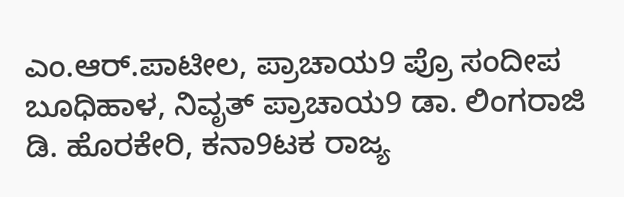ಎಂ.ಆರ್‌.ಪಾಟೀಲ, ಪ್ರಾಚಾಯ9 ಪ್ರೊ ಸಂದೀಪ ಬೂಧಿಹಾಳ, ನಿವೃತ್ ಪ್ರಾಚಾಯ9 ಡಾ. ಲಿಂಗರಾಜಿ ಡಿ. ಹೊರಕೇರಿ, ಕನಾ9ಟಕ ರಾಜ್ಯ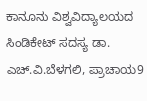ಕಾನೂನು ವಿಶ್ವವಿದ್ಯಾಲಯದ ಸಿಂಡಿಕೇಟ್ ಸದಸ್ಯ ಡಾ. ಎಚ್‌.ವಿ.ಬೆಳಗಲಿ, ಪ್ರಾಚಾಯ9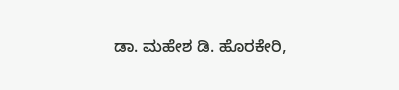ಡಾ. ಮಹೇಶ ಡಿ. ಹೊರಕೇರಿ,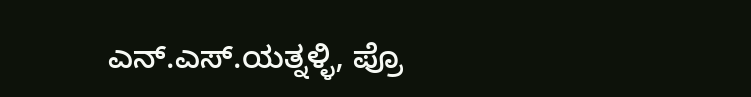ಎನ್‌.ಎಸ್‌.ಯತ್ನಳ್ಳಿ, ಪ್ರೊ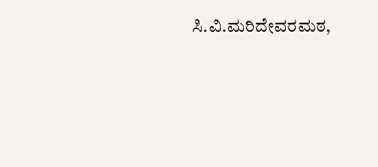ಸಿ.ವಿ.ಮರಿದೇವರಮಠ,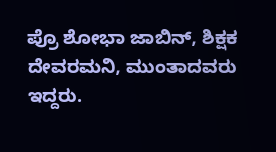ಪ್ರೊ ಶೋಭಾ ಜಾಬಿನ್, ಶಿಕ್ಷಕ ದೇವರಮನಿ, ಮುಂತಾದವರು ಇದ್ದರು.